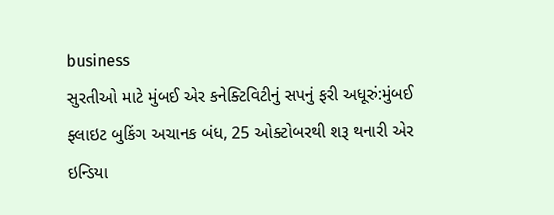business
સુરતીઓ માટે મુંબઈ એર કનેક્ટિવિટીનું સપનું ફરી અધૂરું:મુંબઈ ફ્લાઇટ બુકિંગ અચાનક બંધ, 25 ઓક્ટોબરથી શરૂ થનારી એર ઇન્ડિયા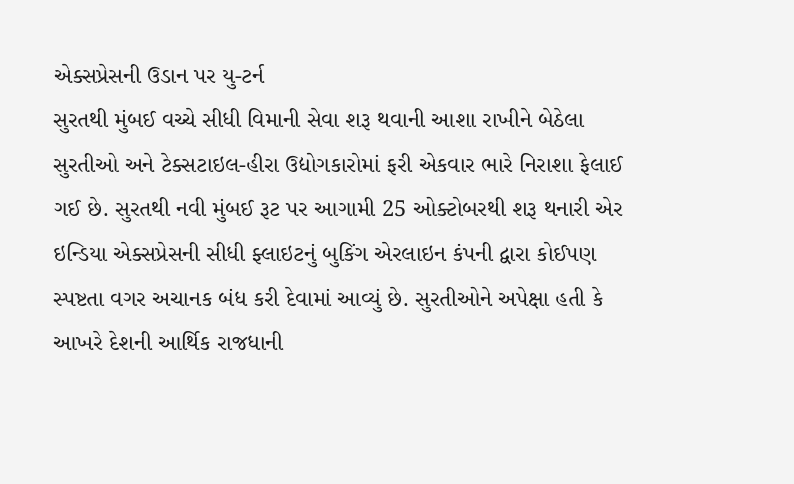એક્સપ્રેસની ઉડાન પર યુ-ટર્ન
સુરતથી મુંબઈ વચ્ચે સીધી વિમાની સેવા શરૂ થવાની આશા રાખીને બેઠેલા સુરતીઓ અને ટેક્સટાઇલ-હીરા ઉદ્યોગકારોમાં ફરી એકવાર ભારે નિરાશા ફેલાઈ ગઈ છે. સુરતથી નવી મુંબઈ રૂટ પર આગામી 25 ઓક્ટોબરથી શરૂ થનારી એર ઇન્ડિયા એક્સપ્રેસની સીધી ફ્લાઇટનું બુકિંગ એરલાઇન કંપની દ્વારા કોઈપણ સ્પષ્ટતા વગર અચાનક બંધ કરી દેવામાં આવ્યું છે. સુરતીઓને અપેક્ષા હતી કે આખરે દેશની આર્થિક રાજધાની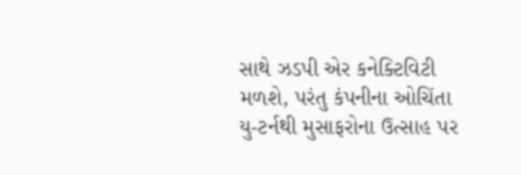સાથે ઝડપી એર કનેક્ટિવિટી મળશે, પરંતુ કંપનીના ઓચિંતા યુ-ટર્નથી મુસાફરોના ઉત્સાહ પર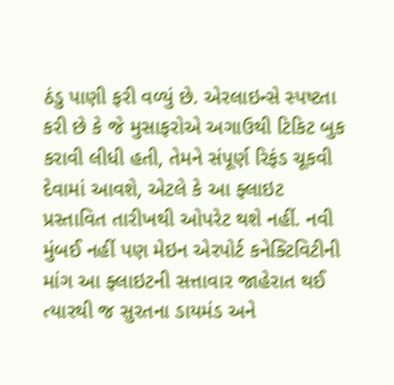ઠંડુ પાણી ફરી વળ્યું છે. એરલાઇન્સે સ્પષ્ટતા કરી છે કે જે મુસાફરોએ અગાઉથી ટિકિટ બુક કરાવી લીધી હતી, તેમને સંપૂર્ણ રિફંડ ચૂકવી દેવામાં આવશે, એટલે કે આ ફ્લાઇટ પ્રસ્તાવિત તારીખથી ઓપરેટ થશે નહીં. નવી મુંબઈ નહીં પણ મેઇન એરપોર્ટ કનેક્ટિવિટીની માંગ આ ફ્લાઇટની સત્તાવાર જાહેરાત થઈ ત્યારથી જ સુરતના ડાયમંડ અને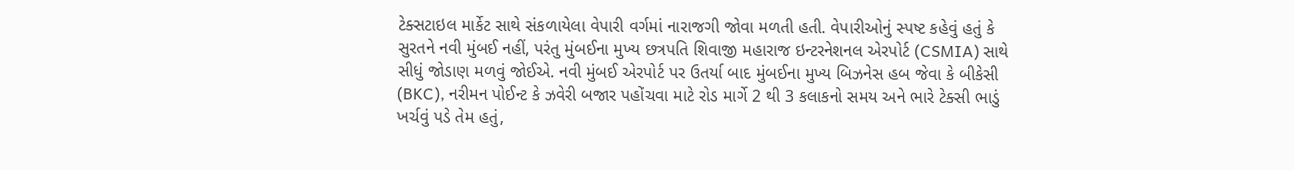ટેક્સટાઇલ માર્કેટ સાથે સંકળાયેલા વેપારી વર્ગમાં નારાજગી જોવા મળતી હતી. વેપારીઓનું સ્પષ્ટ કહેવું હતું કે સુરતને નવી મુંબઈ નહીં, પરંતુ મુંબઈના મુખ્ય છત્રપતિ શિવાજી મહારાજ ઇન્ટરનેશનલ એરપોર્ટ (CSMIA) સાથે સીધું જોડાણ મળવું જોઈએ. નવી મુંબઈ એરપોર્ટ પર ઉતર્યા બાદ મુંબઈના મુખ્ય બિઝનેસ હબ જેવા કે બીકેસી (BKC), નરીમન પોઈન્ટ કે ઝવેરી બજાર પહોંચવા માટે રોડ માર્ગે 2 થી 3 કલાકનો સમય અને ભારે ટેક્સી ભાડું ખર્ચવું પડે તેમ હતું,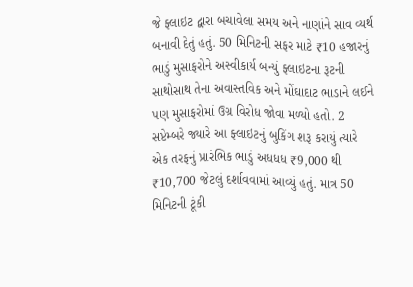જે ફ્લાઇટ દ્વારા બચાવેલા સમય અને નાણાંને સાવ વ્યર્થ બનાવી દેતું હતું. 50 મિનિટની સફર માટે ₹10 હજારનું ભાડું મુસાફરોને અસ્વીકાર્ય બન્યું ફ્લાઇટના રૂટની સાથોસાથ તેના અવાસ્તવિક અને મોંઘાદાટ ભાડાને લઈને પણ મુસાફરોમાં ઉગ્ર વિરોધ જોવા મળ્યો હતો. 2 સપ્ટેમ્બરે જ્યારે આ ફ્લાઇટનું બુકિંગ શરૂ કરાયું ત્યારે એક તરફનું પ્રારંભિક ભાડું અધધધ ₹9,000 થી ₹10,700 જેટલું દર્શાવવામાં આવ્યું હતું. માત્ર 50 મિનિટની ટૂંકી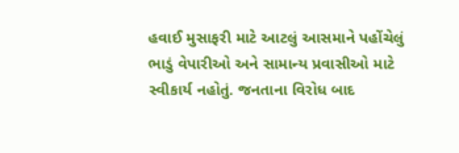હવાઈ મુસાફરી માટે આટલું આસમાને પહોંચેલું ભાડું વેપારીઓ અને સામાન્ય પ્રવાસીઓ માટે સ્વીકાર્ય નહોતું. જનતાના વિરોધ બાદ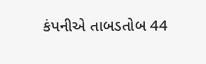કંપનીએ તાબડતોબ 44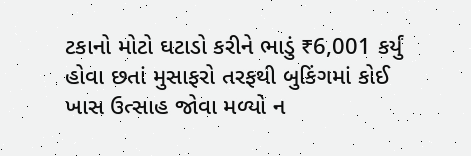ટકાનો મોટો ઘટાડો કરીને ભાડું ₹6,001 કર્યું હોવા છતાં મુસાફરો તરફથી બુકિંગમાં કોઈ ખાસ ઉત્સાહ જોવા મળ્યો ન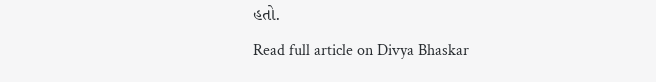હતો.
Read full article on Divya Bhaskar